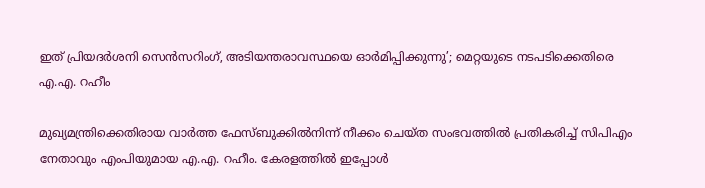ഇത് പ്രിയദര്‍ശനി സെന്‍സറിംഗ്, അടിയന്തരാവസ്ഥയെ ഓര്‍മിപ്പിക്കുന്നു’; മെറ്റയുടെ നടപടിക്കെതിരെ എ.എ. റഹീം

മുഖ്യമന്ത്രിക്കെതിരായ വാര്‍ത്ത ഫേസ്ബുക്കില്‍നിന്ന് നീക്കം ചെയ്ത സംഭവത്തില്‍ പ്രതികരിച്ച് സിപിഎം നേതാവും എംപിയുമായ എ.എ. റഹീം. കേരളത്തില്‍ ഇപ്പോള്‍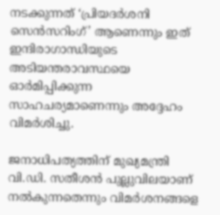നടക്കുന്നത് ‘പ്രിയദര്‍ശനി സെന്‍സറിംഗ്’ ആണെന്നും ഇത് ഇന്ദിരാഗാന്ധിയുടെ അടിയന്തരാവസ്ഥയെ ഓര്‍മിപ്പിക്കുന്ന സാഹചര്യമാണെന്നും അദ്ദേഹം വിമര്‍ശിച്ചു.

ജനാധിപത്യത്തിന് മുഖ്യമന്ത്രി വി.ഡി. സതീശന്‍ പുല്ലുവിലയാണ് നല്‍കുന്നതെന്നും വിമര്‍ശനങ്ങളെ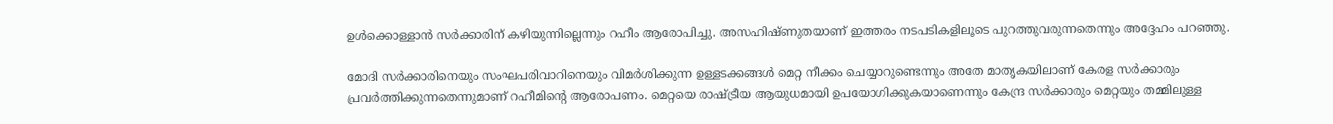ഉള്‍ക്കൊള്ളാന്‍ സര്‍ക്കാരിന് കഴിയുന്നില്ലെന്നും റഹീം ആരോപിച്ചു. അസഹിഷ്ണുതയാണ് ഇത്തരം നടപടികളിലൂടെ പുറത്തുവരുന്നതെന്നും അദ്ദേഹം പറഞ്ഞു.

മോദി സര്‍ക്കാരിനെയും സംഘപരിവാറിനെയും വിമര്‍ശിക്കുന്ന ഉള്ളടക്കങ്ങള്‍ മെറ്റ നീക്കം ചെയ്യാറുണ്ടെന്നും അതേ മാതൃകയിലാണ് കേരള സര്‍ക്കാരും പ്രവര്‍ത്തിക്കുന്നതെന്നുമാണ് റഹീമിന്റെ ആരോപണം. മെറ്റയെ രാഷ്ട്രീയ ആയുധമായി ഉപയോഗിക്കുകയാണെന്നും കേന്ദ്ര സര്‍ക്കാരും മെറ്റയും തമ്മിലുള്ള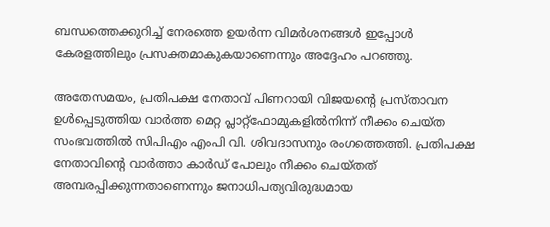ബന്ധത്തെക്കുറിച്ച് നേരത്തെ ഉയര്‍ന്ന വിമര്‍ശനങ്ങള്‍ ഇപ്പോള്‍ കേരളത്തിലും പ്രസക്തമാകുകയാണെന്നും അദ്ദേഹം പറഞ്ഞു.

അതേസമയം, പ്രതിപക്ഷ നേതാവ് പിണറായി വിജയന്റെ പ്രസ്താവന ഉള്‍പ്പെടുത്തിയ വാര്‍ത്ത മെറ്റ പ്ലാറ്റ്‌ഫോമുകളില്‍നിന്ന് നീക്കം ചെയ്ത സംഭവത്തില്‍ സിപിഎം എംപി വി. ശിവദാസനും രംഗത്തെത്തി. പ്രതിപക്ഷ നേതാവിന്റെ വാര്‍ത്താ കാര്‍ഡ് പോലും നീക്കം ചെയ്തത് അമ്പരപ്പിക്കുന്നതാണെന്നും ജനാധിപത്യവിരുദ്ധമായ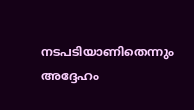നടപടിയാണിതെന്നും അദ്ദേഹം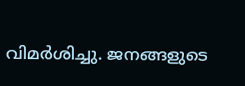വിമര്‍ശിച്ചു. ജനങ്ങളുടെ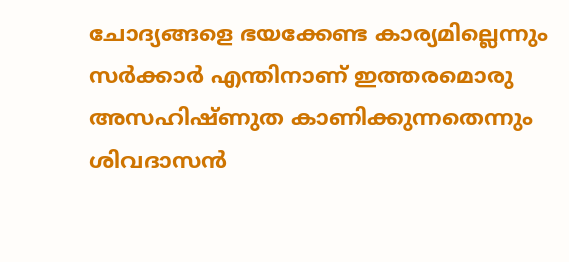ചോദ്യങ്ങളെ ഭയക്കേണ്ട കാര്യമില്ലെന്നും സര്‍ക്കാര്‍ എന്തിനാണ് ഇത്തരമൊരു അസഹിഷ്ണുത കാണിക്കുന്നതെന്നും ശിവദാസന്‍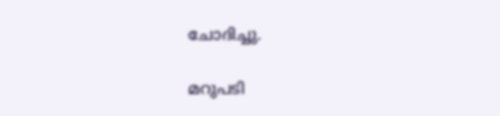ചോദിച്ചു.

മറുപടി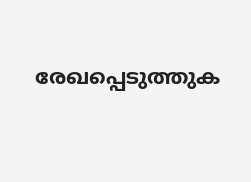രേഖപ്പെടുത്തുക